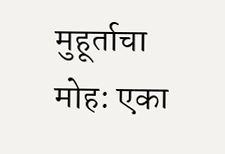मुहूर्ताचा मोह: एका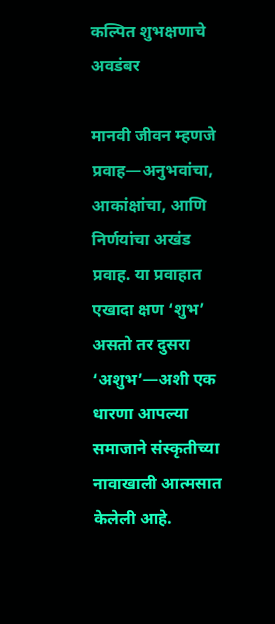कल्पित शुभक्षणाचे अवडंबर

मानवी जीवन म्हणजे प्रवाह—अनुभवांचा, आकांक्षांचा, आणि निर्णयांचा अखंड प्रवाह. या प्रवाहात एखादा क्षण ‘शुभ’ असतो तर दुसरा ‘अशुभ’—अशी एक धारणा आपल्या समाजाने संस्कृतीच्या नावाखाली आत्मसात केलेली आहे.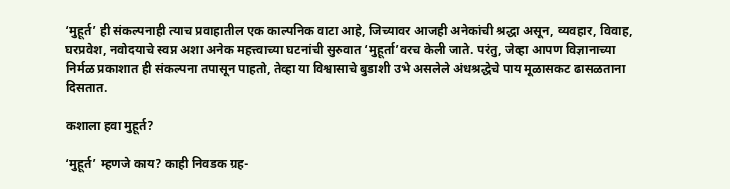‘मुहूर्त’ ही संकल्पनाही त्याच प्रवाहातील एक काल्पनिक वाटा आहे, जिच्यावर आजही अनेकांची श्रद्धा असून, व्यवहार, विवाह, घरप्रवेश, नवोदयाचे स्वप्न अशा अनेक महत्त्वाच्या घटनांची सुरुवात ‘मुहूर्ता’वरच केली जाते. परंतु, जेव्हा आपण विज्ञानाच्या निर्मळ प्रकाशात ही संकल्पना तपासून पाहतो, तेव्हा या विश्वासाचे बुडाशी उभे असलेले अंधश्रद्धेचे पाय मूळासकट ढासळताना दिसतात.

कशाला हवा मुहूर्त?

‘मुहूर्त’ म्हणजे काय? काही निवडक ग्रह-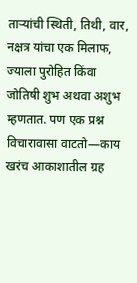ताऱ्यांची स्थिती, तिथी, वार, नक्षत्र यांचा एक मिलाफ, ज्याला पुरोहित किंवा जोतिषी शुभ अथवा अशुभ म्हणतात. पण एक प्रश्न विचारावासा वाटतो—काय खरंच आकाशातील ग्रह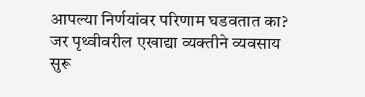आपल्या निर्णयांवर परिणाम घडवतात का? जर पृथ्वीवरील एखाद्या व्यक्तीने व्यवसाय सुरू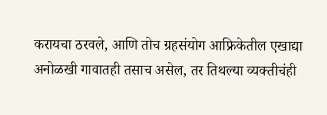करायचा ठरवले, आणि तोच ग्रहसंयोग आफ्रिकेतील एखाद्या अनोळखी गावातही तसाच असेल, तर तिथल्या व्यक्तीचंही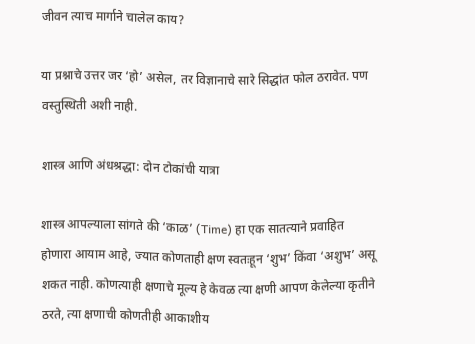जीवन त्याच मार्गाने चालेल काय?

या प्रश्नाचे उत्तर जर ‘हो’ असेल, तर विज्ञानाचे सारे सिद्धांत फोल ठरावेत. पण वस्तुस्थिती अशी नाही.

शास्त्र आणि अंधश्रद्धा: दोन टोकांची यात्रा

शास्त्र आपल्याला सांगते की ‘काळ’ (Time) हा एक सातत्याने प्रवाहित होणारा आयाम आहे, ज्यात कोणताही क्षण स्वतःहून ‘शुभ’ किंवा ‘अशुभ’ असू शकत नाही. कोणत्याही क्षणाचे मूल्य हे केवळ त्या क्षणी आपण केलेल्या कृतीने ठरते, त्या क्षणाची कोणतीही आकाशीय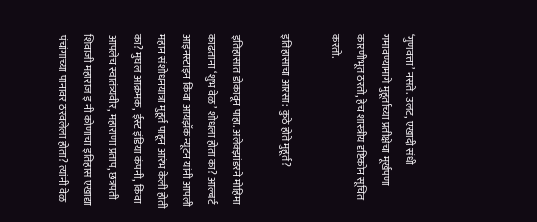‘गुणवत्ता’ नसते. उलट, एखादी संधी गमावण्यामागे मुहूर्ताच्या प्रतीक्षेचा मूर्खपणा कारणीभूत ठरतो, हेच शास्त्रीय दृष्टिकोन सूचित करतो.

इतिहासाचा आरसा: कुठे होते मुहूर्त?

इतिहासात डोकावून पाहा. अलेक्झांडरने मोहिमा काढताना ‘शुभ वेळ’ शोधला होता का? आल्बर्ट आइनस्टाइन किंवा आयझॅक न्यूटन यांनी आपली महान संशोधनयात्रा मुहूर्त पाहून आरंभ केली होती का? मुघल आक्रमक, ईस्ट इंडिया कंपनी, किंवा आपलेच स्वातंत्र्यवीर, महाराणा प्रताप, छत्रपती शिवाजी महाराज इ नी कोणाचा इतिहास एखाद्या पंचांगाच्या पानावर ठरवलेला होता? त्यांनी वेळ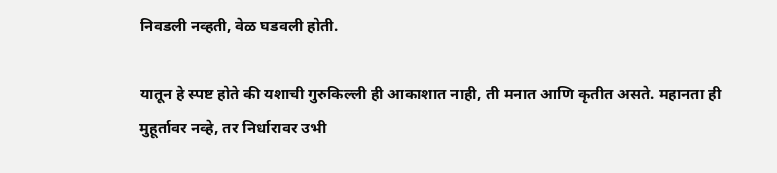निवडली नव्हती, वेळ घडवली होती.

यातून हे स्पष्ट होते की यशाची गुरुकिल्ली ही आकाशात नाही, ती मनात आणि कृतीत असते. महानता ही मुहूर्तावर नव्हे, तर निर्धारावर उभी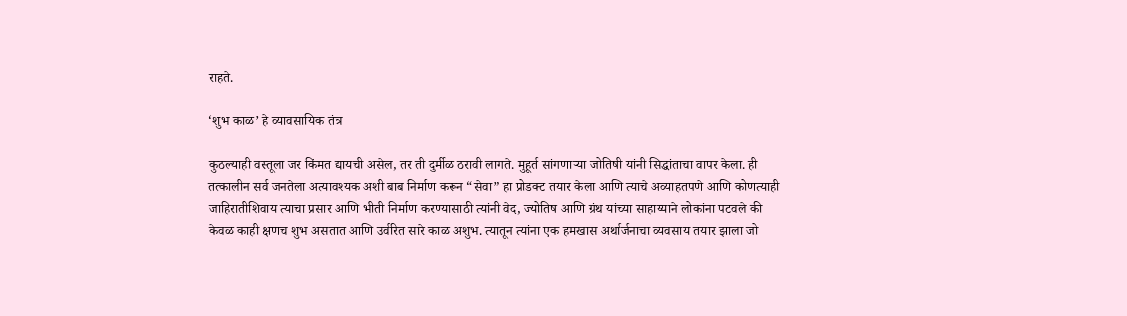राहते.

‘शुभ काळ’ हे व्यावसायिक तंत्र

कुठल्याही वस्तूला जर किंमत द्यायची असेल, तर ती दुर्मीळ ठरावी लागते. मुहूर्त सांगणाऱ्या जोतिषी यांनी सिद्धांताचा वापर केला. ही तत्कालीन सर्व जनतेला अत्यावश्यक अशी बाब निर्माण करून “सेवा” हा प्रोडक्ट तयार केला आणि त्याचे अव्याहतपणे आणि कोणत्याही जाहिरातीशिवाय त्याचा प्रसार आणि भीती निर्माण करण्यासाठी त्यांनी वेद, ज्योतिष आणि ग्रंथ यांच्या साहाय्याने लोकांना पटवले की केवळ काही क्षणच शुभ असतात आणि उर्वरित सारे काळ अशुभ. त्यातून त्यांना एक हमखास अर्थार्जनाचा व्यवसाय तयार झाला जो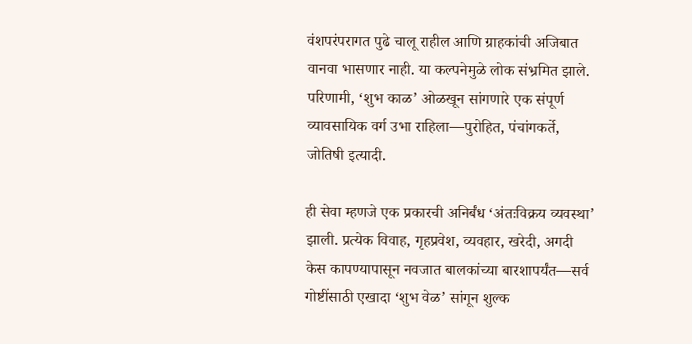वंशपरंपरागत पुढे चालू राहील आणि ग्राहकांची अजिबात वानवा भासणार नाही. या कल्पनेमुळे लोक संभ्रमित झाले. परिणामी, ‘शुभ काळ’ ओळखून सांगणारे एक संपूर्ण व्यावसायिक वर्ग उभा राहिला—पुरोहित, पंचांगकर्ते, जोतिषी इत्यादी.

ही सेवा म्हणजे एक प्रकारची अनिर्बंध ‘अंतःविक्रय व्यवस्था’ झाली. प्रत्येक विवाह, गृहप्रवेश, व्यवहार, खरेदी, अगदी केस कापण्यापासून नवजात बालकांच्या बारशापर्यंत—सर्व गोष्टींसाठी एखादा ‘शुभ वेळ’ सांगून शुल्क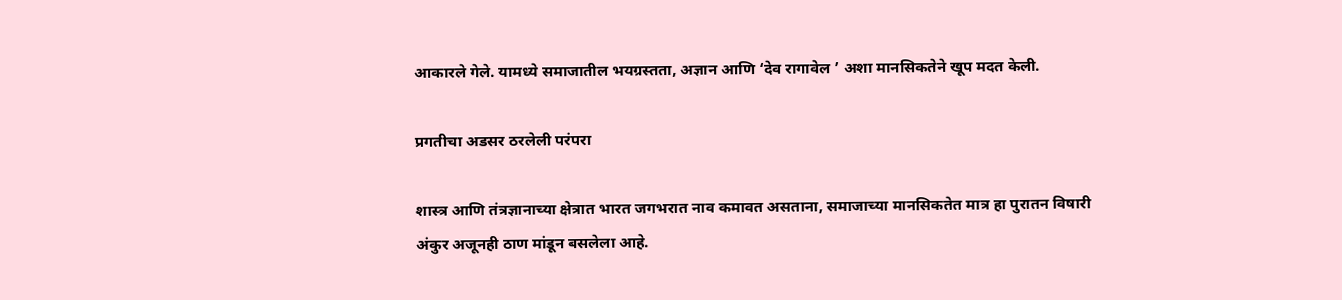आकारले गेले. यामध्ये समाजातील भयग्रस्तता, अज्ञान आणि ‘देव रागावेल ’ अशा मानसिकतेने खूप मदत केली.

प्रगतीचा अडसर ठरलेली परंपरा

शास्त्र आणि तंत्रज्ञानाच्या क्षेत्रात भारत जगभरात नाव कमावत असताना, समाजाच्या मानसिकतेत मात्र हा पुरातन विषारी अंकुर अजूनही ठाण मांडून बसलेला आहे.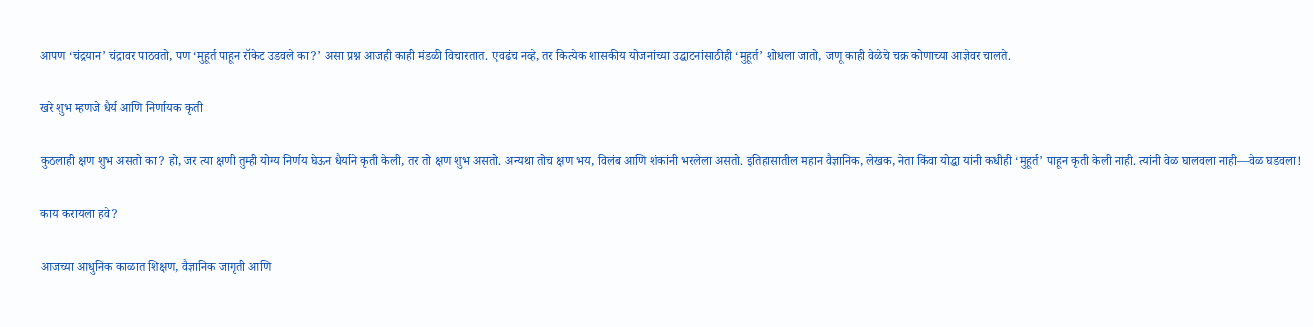आपण ‘चंद्रयान’ चंद्रावर पाठवतो, पण ‘मुहूर्त पाहून रॉकेट उडवले का?’ असा प्रश्न आजही काही मंडळी विचारतात. एवढंच नव्हे, तर कित्येक शासकीय योजनांच्या उद्घाटनांसाठीही ‘मुहूर्त’ शोधला जातो, जणू काही वेळेचे चक्र कोणाच्या आज्ञेवर चालते.

खरे शुभ म्हणजे धैर्य आणि निर्णायक कृती

कुठलाही क्षण शुभ असतो का? हो, जर त्या क्षणी तुम्ही योग्य निर्णय घेऊन धैर्याने कृती केली, तर तो क्षण शुभ असतो. अन्यथा तोच क्षण भय, विलंब आणि शंकांनी भरलेला असतो. इतिहासातील महान वैज्ञानिक, लेखक, नेता किंवा योद्धा यांनी कधीही ‘मुहूर्त’ पाहून कृती केली नाही. त्यांनी वेळ घालवला नाही—वेळ घडवला!

काय करायला हवे?

आजच्या आधुनिक काळात शिक्षण, वैज्ञानिक जागृती आणि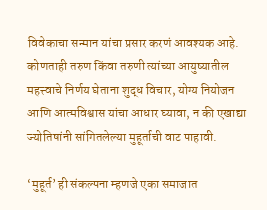विवेकाचा सन्मान यांचा प्रसार करणं आवश्यक आहे. कोणताही तरुण किंवा तरुणी त्यांच्या आयुष्यातील महत्त्वाचे निर्णय घेताना शुद्ध विचार, योग्य नियोजन आणि आत्मविश्वास यांचा आधार घ्यावा, न की एखाद्या ज्योतिषांनी सांगितलेल्या मुहूर्ताची वाट पाहावी.

‘मुहूर्त’ ही संकल्पना म्हणजे एका समाजात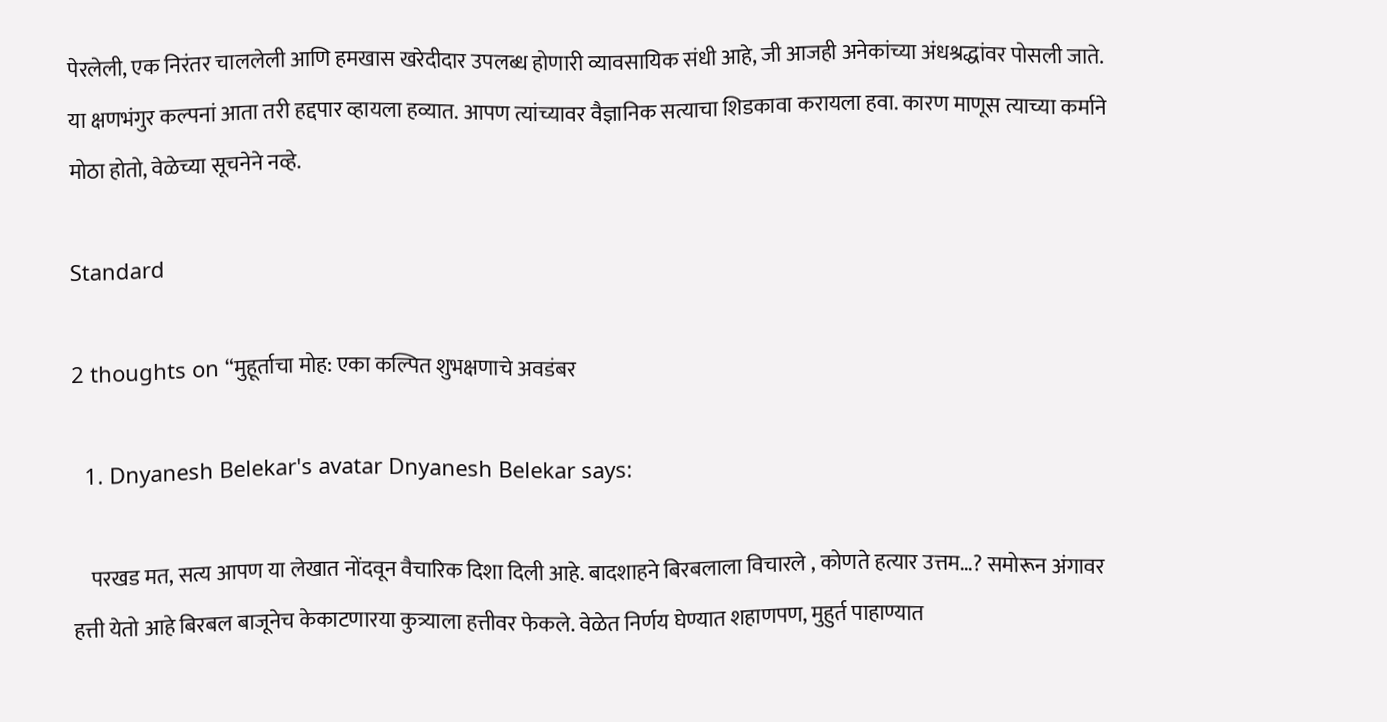पेरलेली, एक निरंतर चाललेली आणि हमखास खरेदीदार उपलब्ध होणारी व्यावसायिक संधी आहे, जी आजही अनेकांच्या अंधश्रद्धांवर पोसली जाते. या क्षणभंगुर कल्पनां आता तरी हद्दपार व्हायला हव्यात. आपण त्यांच्यावर वैज्ञानिक सत्याचा शिडकावा करायला हवा. कारण माणूस त्याच्या कर्माने मोठा होतो, वेळेच्या सूचनेने नव्हे.

Standard

2 thoughts on “मुहूर्ताचा मोह: एका कल्पित शुभक्षणाचे अवडंबर

  1. Dnyanesh Belekar's avatar Dnyanesh Belekar says:

    परखड मत, सत्य आपण या लेखात नोंदवून वैचारिक दिशा दिली आहे. बादशाहने बिरबलाला विचारले , कोणते हत्यार उत्तम…? समोरून अंगावर हत्ती येतो आहे बिरबल बाजूनेच केकाटणारया कुत्र्याला हत्तीवर फेकले. वेळेत निर्णय घेण्यात शहाणपण, मुहुर्त पाहाण्यात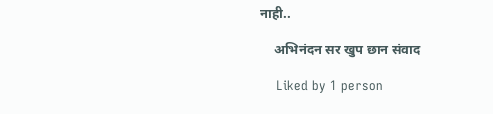नाही..

    अभिनंदन सर खुप छान संवाद

    Liked by 1 person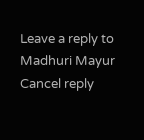Leave a reply to Madhuri Mayur Cancel reply